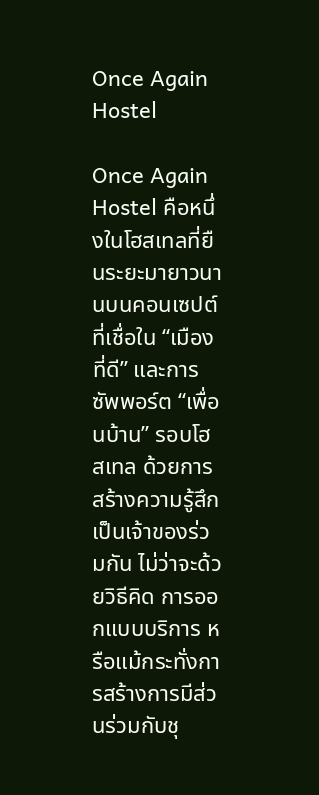Once Again Hostel

Once Again Hostel คือหนึ่งในโฮสเทลที่ยืนระยะมายาวนานบนคอนเซปต์ที่เชื่อใน “เมืองที่ดี” และการซัพพอร์ต “เพื่อนบ้าน” รอบโฮสเทล ด้วยการสร้างความรู้สึกเป็นเจ้าของร่วมกัน ไม่ว่าจะด้วยวิธีคิด การออกแบบบริการ หรือแม้กระทั่งการสร้างการมีส่วนร่วมกับชุ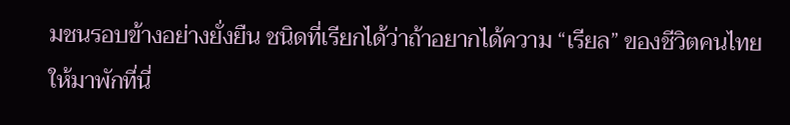มชนรอบข้างอย่างยั่งยืน ชนิดที่เรียกได้ว่าถ้าอยากได้ความ “เรียล” ของชีวิตคนไทย ให้มาพักที่นี่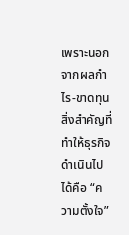เพราะนอกจากผลกำไร-ขาดทุน สิ่งสำคัญที่ทำให้ธุรกิจดำเนินไปได้คือ “ความตั้งใจ”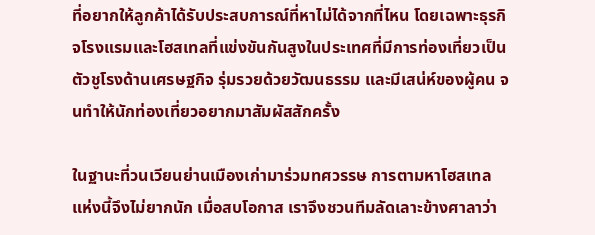ที่อยากให้ลูกค้าได้รับประสบการณ์ที่หาไม่ได้จากที่ไหน โดยเฉพาะธุรกิจโรงแรมและโฮสเทลที่แข่งขันกันสูงในประเทศที่มีการท่องเที่ยวเป็นตัวชูโรงด้านเศรษฐกิจ รุ่มรวยด้วยวัฒนธรรม และมีเสน่ห์ของผู้คน จนทำให้นักท่องเที่ยวอยากมาสัมผัสสักครั้ง

ในฐานะที่วนเวียนย่านเมืองเก่ามาร่วมทศวรรษ การตามหาโฮสเทลแห่งนี้จึงไม่ยากนัก เมื่อสบโอกาส เราจึงชวนทีมลัดเลาะข้างศาลาว่า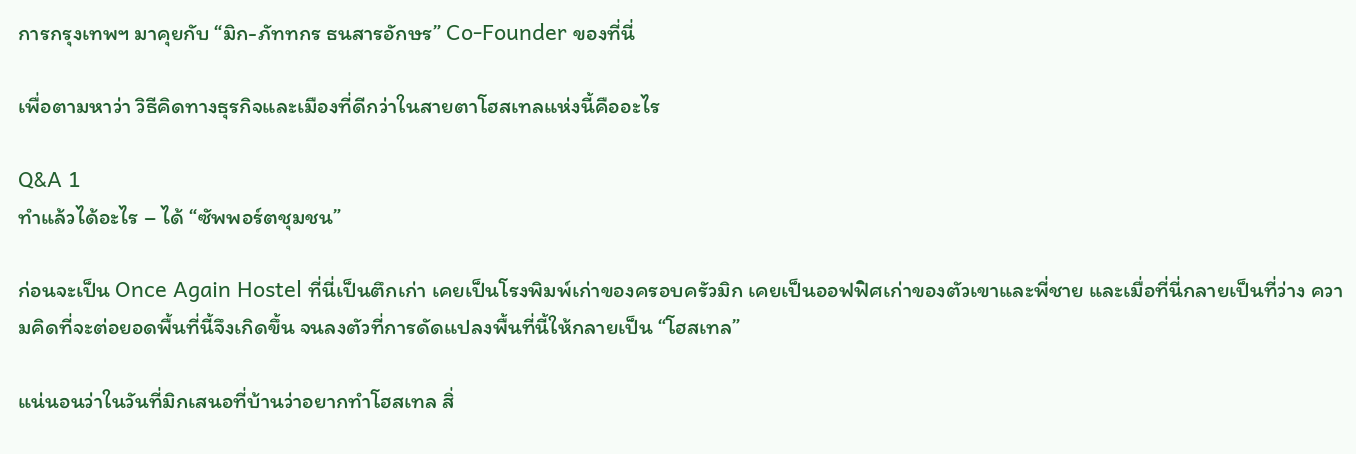การกรุงเทพฯ มาคุยกับ “มิก-ภัททกร ธนสารอักษร” Co-Founder ของที่นี่

เพื่อตามหาว่า วิธีคิดทางธุรกิจและเมืองที่ดีกว่าในสายตาโฮสเทลแห่งนี้คืออะไร

Q&A 1
ทำแล้วได้อะไร – ได้ “ซัพพอร์ตชุมชน”

ก่อนจะเป็น Once Again Hostel ที่นี่เป็นตึกเก่า เคยเป็นโรงพิมพ์เก่าของครอบครัวมิก เคยเป็นออฟฟิศเก่าของตัวเขาและพี่ชาย และเมื่อที่นี่กลายเป็นที่ว่าง ความคิดที่จะต่อยอดพื้นที่นี้จึงเกิดขึ้น จนลงตัวที่การดัดแปลงพื้นที่นี้ให้กลายเป็น “โฮสเทล”

แน่นอนว่าในวันที่มิกเสนอที่บ้านว่าอยากทำโฮสเทล สิ่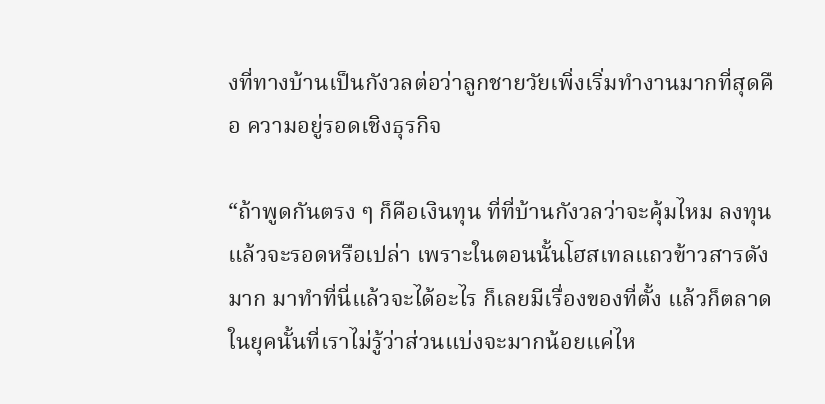งที่ทางบ้านเป็นกังวลต่อว่าลูกชายวัยเพิ่งเริ่มทำงานมากที่สุดคือ ความอยู่รอดเชิงธุรกิจ

“ถ้าพูดกันตรง ๆ ก็คือเงินทุน ที่ที่บ้านกังวลว่าจะคุ้มไหม ลงทุนแล้วจะรอดหรือเปล่า เพราะในตอนนั้นโฮสเทลแถวข้าวสารดังมาก มาทำที่นี่แล้วจะได้อะไร ก็เลยมีเรื่องของที่ตั้ง แล้วก็ตลาดในยุคนั้นที่เราไม่รู้ว่าส่วนแบ่งจะมากน้อยแค่ไห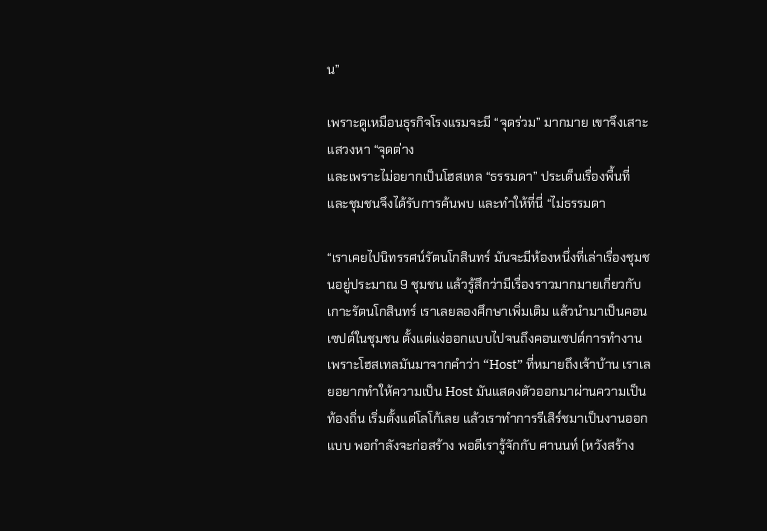น”

เพราะดูเหมือนธุรกิจโรงแรมจะมี “จุดร่วม” มากมาย เขาจึงเสาะแสวงหา “จุดต่าง
และเพราะไม่อยากเป็นโฮสเทล “ธรรมดา” ประเด็นเรื่องพื้นที่และชุมชนจึงได้รับการค้นพบ และทำให้ที่นี่ “ไม่ธรรมดา

“เราเคยไปนิทรรศน์รัตนโกสินทร์ มันจะมีห้องหนึ่งที่เล่าเรื่องชุมชนอยู่ประมาณ 9 ชุมชน แล้วรู้สึกว่ามีเรื่องราวมากมายเกี่ยวกับเกาะรัตนโกสินทร์ เราเลยลองศึกษาเพิ่มเติม แล้วนำมาเป็นคอนเซปต์ในชุมชน ตั้งแต่แง่ออกแบบไปจนถึงคอนเซปต์การทำงาน เพราะโฮสเทลมันมาจากคำว่า “Host” ที่หมายถึงเจ้าบ้าน เราเลยอยากทำให้ความเป็น Host มันแสดงตัวออกมาผ่านความเป็นท้องถิ่น เริ่มตั้งแต่โลโก้เลย แล้วเราทำการรีเสิร์ชมาเป็นงานออกแบบ พอกำลังจะก่อสร้าง พอดีเรารู้จักกับ ศานนท์ (หวังสร้าง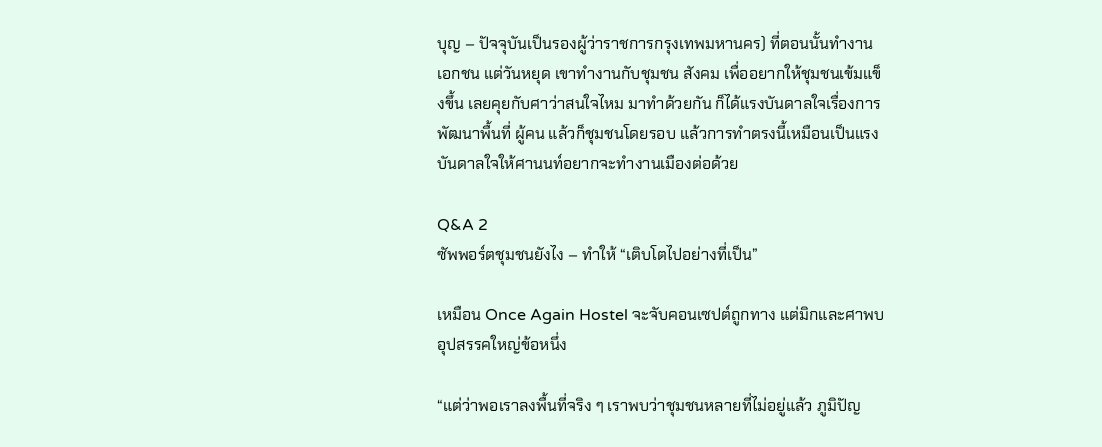บุญ – ปัจจุบันเป็นรองผู้ว่าราชการกรุงเทพมหานคร) ที่ตอนนั้นทำงานเอกชน แต่วันหยุด เขาทำงานกับชุมชน สังคม เพื่ออยากให้ชุมชนเข้มแข็งขึ้น เลยคุยกับศาว่าสนใจไหม มาทำด้วยกัน ก็ได้แรงบันดาลใจเรื่องการพัฒนาพื้นที่ ผู้คน แล้วก็ชุมชนโดยรอบ แล้วการทำตรงนี้เหมือนเป็นแรงบันดาลใจให้ศานนท์อยากจะทำงานเมืองต่อด้วย

Q&A 2
ซัพพอร์ตชุมชนยังไง – ทำให้ “เติบโตไปอย่างที่เป็น”

เหมือน Once Again Hostel จะจับคอนเซปต์ถูกทาง แต่มิกและศาพบอุปสรรคใหญ่ข้อหนึ่ง

“แต่ว่าพอเราลงพื้นที่จริง ๆ เราพบว่าชุมชนหลายที่ไม่อยู่แล้ว ภูมิปัญ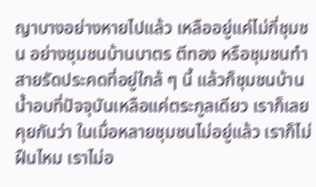ญาบางอย่างหายไปแล้ว เหลืออยู่แค่ไม่กี่ชุมชน อย่างชุมชนบ้านบาตร ตีทอง หรือชุมชนทำสายรัดประคดที่อยู่ใกล้ ๆ นี้ แล้วก็ชุมชนบ้านน้ำอบที่ปัจจุบันเหลือแค่ตระกูลเดียว เราก็เลยคุยกันว่า ในเมื่อหลายชุมชนไม่อยู่แล้ว เราก็ไม่ฝืนไหม เราไม่อ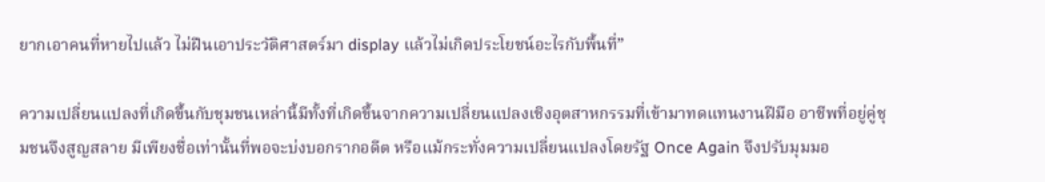ยากเอาคนที่หายไปแล้ว ไม่ฝืนเอาประวัติศาสตร์มา display แล้วไม่เกิดประโยชน์อะไรกับพื้นที่”

ความเปลี่ยนแปลงที่เกิดขึ้นกับชุมชนเหล่านี้มีทั้งที่เกิดขึ้นจากความเปลี่ยนแปลงเชิงอุตสาหกรรมที่เข้ามาทดแทนงานฝีมือ อาชีพที่อยู่คู่ชุมชนจึงสูญสลาย มีเพียงชื่อเท่านั้นที่พอจะบ่งบอกรากอดีต หรือแม้กระทั่งความเปลี่ยนแปลงโดยรัฐ Once Again จึงปรับมุมมอ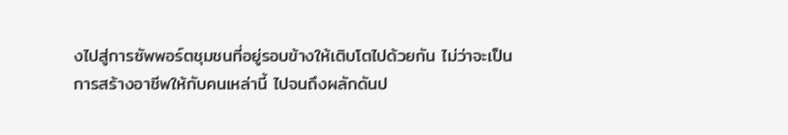งไปสู่การซัพพอร์ตชุมชนที่อยู่รอบข้างให้เติบโตไปด้วยกัน ไม่ว่าจะเป็นการสร้างอาชีพให้กับคนเหล่านี้ ไปจนถึงผลักดันป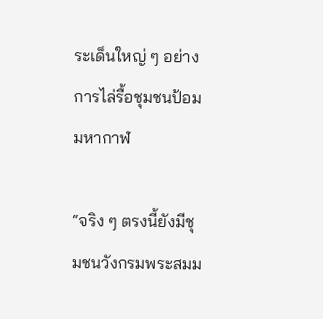ระเด็นใหญ่ ๆ อย่างการไล่รื้อชุมชนป้อมมหากาฬ

“จริง ๆ ตรงนี้ยังมีชุมชนวังกรมพระสมม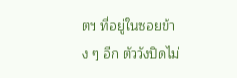ตฯ ที่อยู่ในซอยข้าง ๆ อีก ตัววังปิดไม่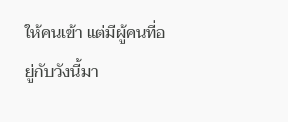ให้คนเข้า แต่มีผู้คนที่อยู่กับวังนี้มา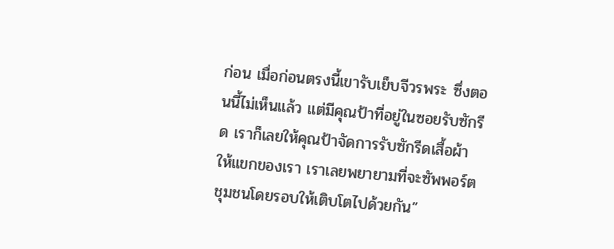ก่อน เมื่อก่อนตรงนี้เขารับเย็บจีวรพระ ซึ่งตอนนี้ไม่เห็นแล้ว แต่มีคุณป้าที่อยู่ในซอยรับซักรีด เราก็เลยให้คุณป้าจัดการรับซักรีดเสื้อผ้าให้แขกของเรา เราเลยพยายามที่จะซัพพอร์ตชุมชนโดยรอบให้เติบโตไปด้วยกัน”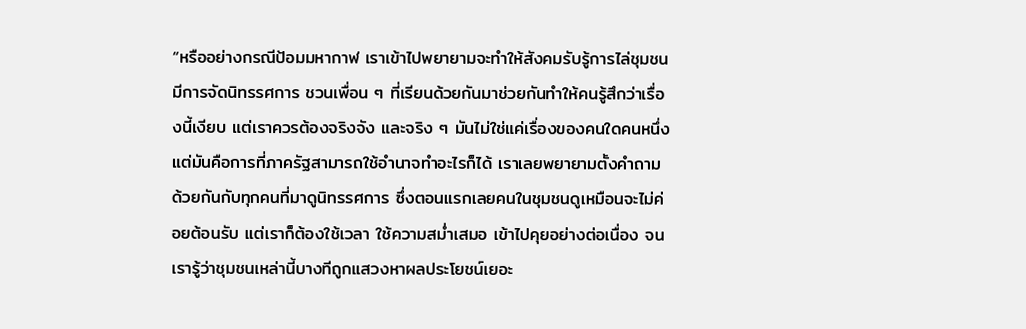“หรืออย่างกรณีป้อมมหากาฬ เราเข้าไปพยายามจะทำให้สังคมรับรู้การไล่ชุมชน มีการจัดนิทรรศการ ชวนเพื่อน ๆ ที่เรียนด้วยกันมาช่วยกันทำให้คนรู้สึกว่าเรื่องนี้เงียบ แต่เราควรต้องจริงจัง และจริง ๆ มันไม่ใช่แค่เรื่องของคนใดคนหนึ่ง แต่มันคือการที่ภาครัฐสามารถใช้อำนาจทำอะไรก็ได้ เราเลยพยายามตั้งคำถามด้วยกันกับทุกคนที่มาดูนิทรรศการ ซึ่งตอนแรกเลยคนในชุมชนดูเหมือนจะไม่ค่อยต้อนรับ แต่เราก็ต้องใช้เวลา ใช้ความสม่ำเสมอ เข้าไปคุยอย่างต่อเนื่อง จนเรารู้ว่าชุมชนเหล่านี้บางทีถูกแสวงหาผลประโยชน์เยอะ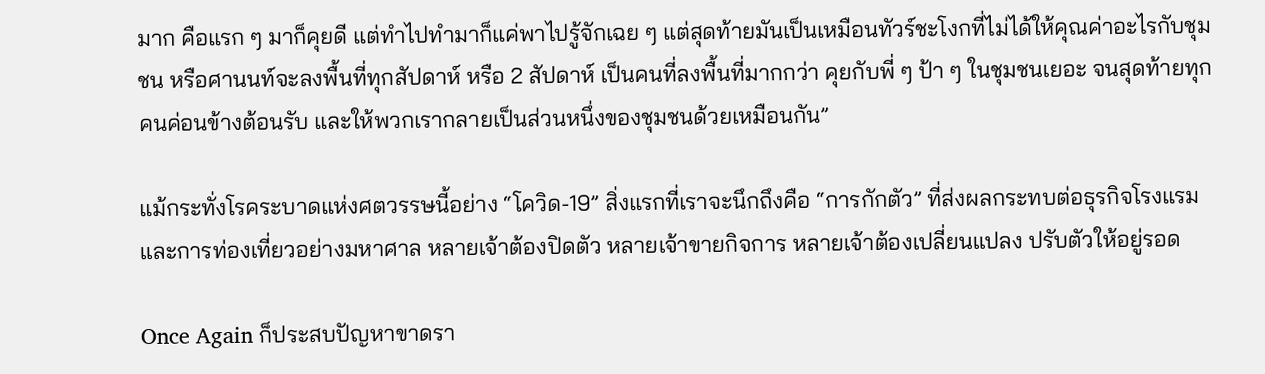มาก คือแรก ๆ มาก็คุยดี แต่ทำไปทำมาก็แค่พาไปรู้จักเฉย ๆ แต่สุดท้ายมันเป็นเหมือนทัวร์ชะโงกที่ไม่ได้ให้คุณค่าอะไรกับชุมชน หรือศานนท์จะลงพื้นที่ทุกสัปดาห์ หรือ 2 สัปดาห์ เป็นคนที่ลงพื้นที่มากกว่า คุยกับพี่ ๆ ป้า ๆ ในชุมชนเยอะ จนสุดท้ายทุกคนค่อนข้างต้อนรับ และให้พวกเรากลายเป็นส่วนหนึ่งของชุมชนด้วยเหมือนกัน”

แม้กระทั่งโรคระบาดแห่งศตวรรษนี้อย่าง “โควิด-19” สิ่งแรกที่เราจะนึกถึงคือ “การกักตัว” ที่ส่งผลกระทบต่อธุรกิจโรงแรมและการท่องเที่ยวอย่างมหาศาล หลายเจ้าต้องปิดตัว หลายเจ้าขายกิจการ หลายเจ้าต้องเปลี่ยนแปลง ปรับตัวให้อยู่รอด

Once Again ก็ประสบปัญหาขาดรา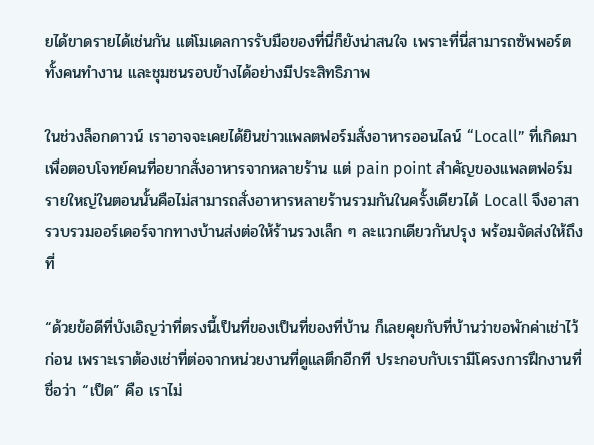ยได้ขาดรายได้เช่นกัน แต่โมเดลการรับมือของที่นี่ก็ยังน่าสนใจ เพราะที่นี่สามารถซัพพอร์ตทั้งคนทำงาน และชุมชนรอบข้างได้อย่างมีประสิทธิภาพ

ในช่วงล็อกดาวน์ เราอาจจะเคยได้ยินข่าวแพลตฟอร์มสั่งอาหารออนไลน์ “Locall” ที่เกิดมาเพื่อตอบโจทย์คนที่อยากสั่งอาหารจากหลายร้าน แต่ pain point สำคัญของแพลตฟอร์มรายใหญ่ในตอนนั้นคือไม่สามารถสั่งอาหารหลายร้านรวมกันในครั้งเดียวได้ Locall จึงอาสารวบรวมออร์เดอร์จากทางบ้านส่งต่อให้ร้านรวงเล็ก ๆ ละแวกเดียวกันปรุง พร้อมจัดส่งให้ถึงที่

“ด้วยข้อดีที่บังเอิญว่าที่ตรงนี้เป็นที่ของเป็นที่ของที่บ้าน ก็เลยคุยกับที่บ้านว่าขอพักค่าเช่าไว้ก่อน เพราะเราต้องเช่าที่ต่อจากหน่วยงานที่ดูแลตึกอีกที ประกอบกับเรามีโครงการฝึกงานที่ชื่อว่า “เป็ด” คือ เราไม่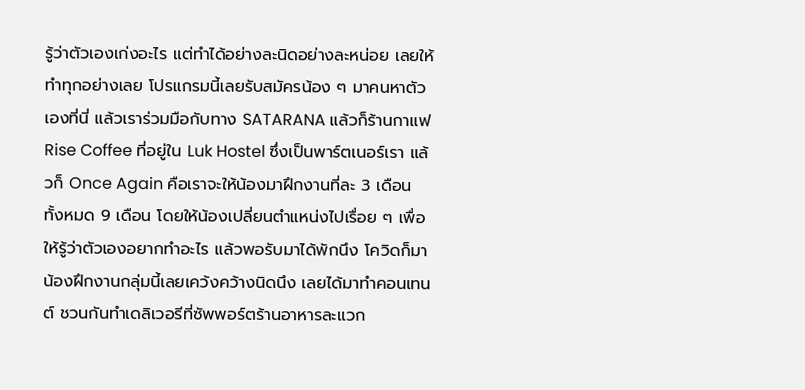รู้ว่าตัวเองเก่งอะไร แต่ทำได้อย่างละนิดอย่างละหน่อย เลยให้ทำทุกอย่างเลย โปรแกรมนี้เลยรับสมัครน้อง ๆ มาคนหาตัวเองที่นี่ แล้วเราร่วมมือกับทาง SATARANA แล้วก็ร้านกาแฟ Rise Coffee ที่อยู่ใน Luk Hostel ซึ่งเป็นพาร์ตเนอร์เรา แล้วก็ Once Again คือเราจะให้น้องมาฝึกงานที่ละ 3 เดือน ทั้งหมด 9 เดือน โดยให้น้องเปลี่ยนตำแหน่งไปเรื่อย ๆ เพื่อให้รู้ว่าตัวเองอยากทำอะไร แล้วพอรับมาได้พักนึง โควิดก็มา น้องฝึกงานกลุ่มนี้เลยเคว้งคว้างนิดนึง เลยได้มาทำคอนเทนต์ ชวนกันทำเดลิเวอรีที่ซัพพอร์ตร้านอาหารละแวก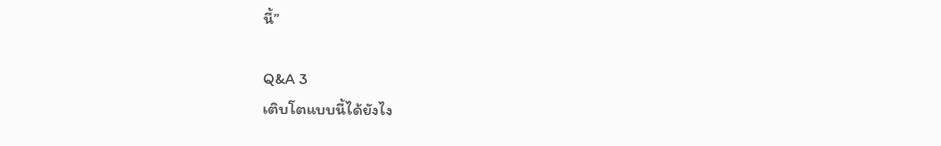นี้”

Q&A 3
เติบโตแบบนี้ได้ยังไง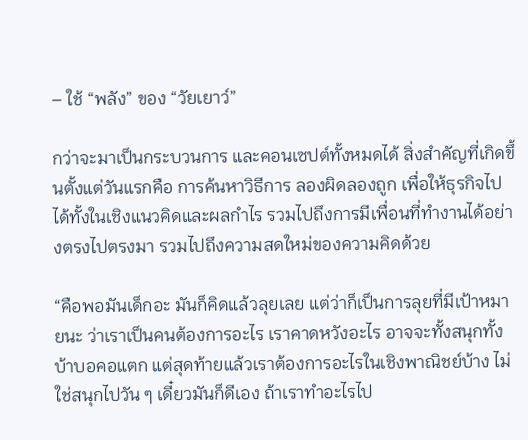– ใช้ “พลัง” ของ “วัยเยาว์”

กว่าจะมาเป็นกระบวนการ และคอนเซปต์ทั้งหมดได้ สิ่งสำคัญที่เกิดขึ้นตั้งแต่วันแรกคือ การค้นหาวิธีการ ลองผิดลองถูก เพื่อให้ธุรกิจไปได้ทั้งในเชิงแนวคิดและผลกำไร รวมไปถึงการมีเพื่อนที่ทำงานได้อย่างตรงไปตรงมา รวมไปถึงความสดใหม่ของความคิดด้วย

“คือพอมันเด็กอะ มันก็คิดแล้วลุยเลย แต่ว่าก็เป็นการลุยที่มีเป้าหมายนะ ว่าเราเป็นคนต้องการอะไร เราคาดหวังอะไร อาจจะทั้งสนุกทั้งบ้าบอคอแตก แต่สุดท้ายแล้วเราต้องการอะไรในเชิงพาณิชย์บ้าง ไม่ใช่สนุกไปวัน ๆ เดี๋ยวมันก็ดีเอง ถ้าเราทำอะไรไป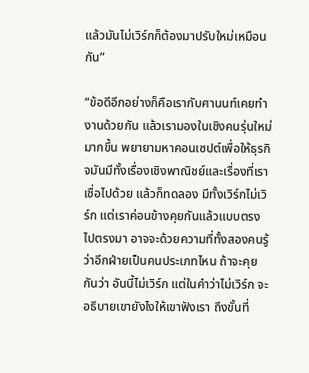แล้วมันไม่เวิร์กก็ต้องมาปรับใหม่เหมือนกัน”

“ข้อดีอีกอย่างก็คือเรากับศานนท์เคยทำงานด้วยกัน แล้วเรามองในเชิงคนรุ่นใหม่มากขึ้น พยายามหาคอนเซปต์เพื่อให้ธุรกิจมันมีทั้งเรื่องเชิงพาณิชย์และเรื่องที่เราเชื่อไปด้วย แล้วก็ทดลอง มีทั้งเวิร์กไม่เวิร์ก แต่เราค่อนข้างคุยกันแล้วแบบตรงไปตรงมา อาจจะด้วยความที่ทั้งสองคนรู้ว่าอีกฝ่ายเป็นคนประเภทไหน ถ้าจะคุยกันว่า อันนี้ไม่เวิร์ก แต่ในคำว่าไม่เวิร์ก จะอธิบายเขายังไงให้เขาฟังเรา ถึงขั้นที่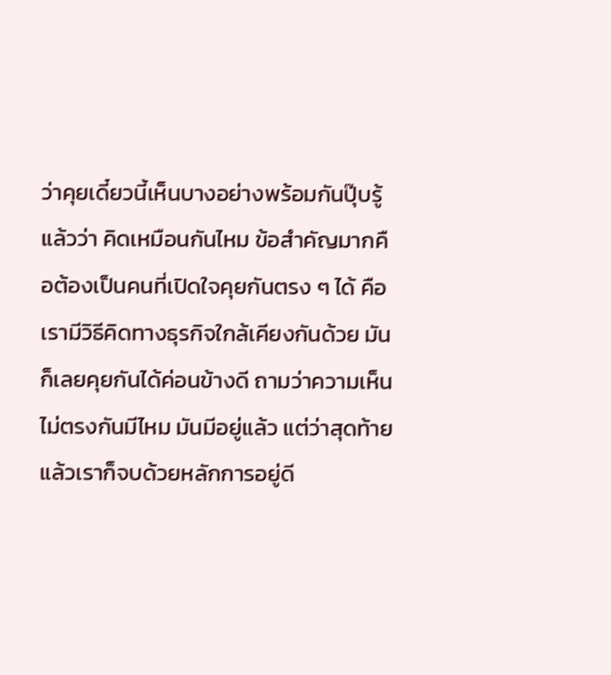ว่าคุยเดี๋ยวนี้เห็นบางอย่างพร้อมกันปุ๊บรู้แล้วว่า คิดเหมือนกันไหม ข้อสําคัญมากคือต้องเป็นคนที่เปิดใจคุยกันตรง ๆ ได้ คือเรามีวิธีคิดทางธุรกิจใกล้เคียงกันด้วย มันก็เลยคุยกันได้ค่อนข้างดี ถามว่าความเห็นไม่ตรงกันมีไหม มันมีอยู่แล้ว แต่ว่าสุดท้ายแล้วเราก็จบด้วยหลักการอยู่ดี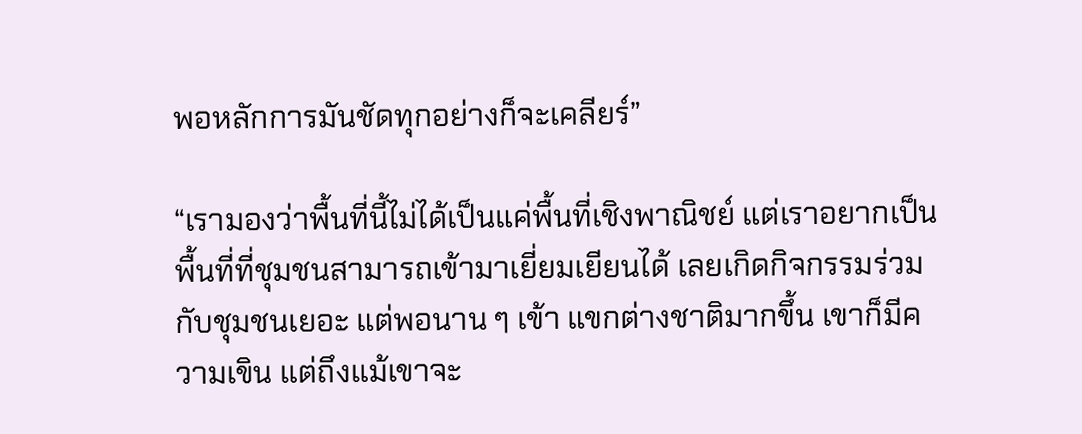พอหลักการมันชัดทุกอย่างก็จะเคลียร์”

“เรามองว่าพื้นที่นี้ไม่ได้เป็นแค่พื้นที่เชิงพาณิชย์ แต่เราอยากเป็นพื้นที่ที่ชุมชนสามารถเข้ามาเยี่ยมเยียนได้ เลยเกิดกิจกรรมร่วมกับชุมชนเยอะ แต่พอนาน ๆ เข้า แขกต่างชาติมากขึ้น เขาก็มีความเขิน แต่ถึงแม้เขาจะ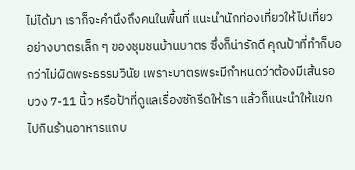ไม่ได้มา เราก็จะคำนึงถึงคนในพื้นที่ แนะนำนักท่องเที่ยวให้ไปเที่ยว อย่างบาตรเล็ก ๆ ของชุมชนบ้านบาตร ซึ่งก็น่ารักดี คุณป้าที่ทำก็บอกว่าไม่ผิดพระธรรมวินัย เพราะบาตรพระมีกำหนดว่าต้องมีเส้นรอบวง 7-11 นิ้ว หรือป้าที่ดูแลเรื่องซักรีดให้เรา แล้วก็แนะนำให้แขกไปกินร้านอาหารแถบ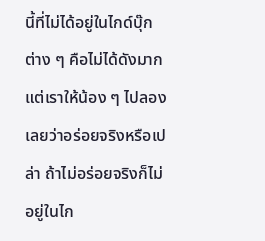นี้ที่ไม่ได้อยู่ในไกด์บุ๊กต่าง ๆ คือไม่ได้ดังมาก แต่เราให้น้อง ๆ ไปลองเลยว่าอร่อยจริงหรือเปล่า ถ้าไม่อร่อยจริงก็ไม่อยู่ในไก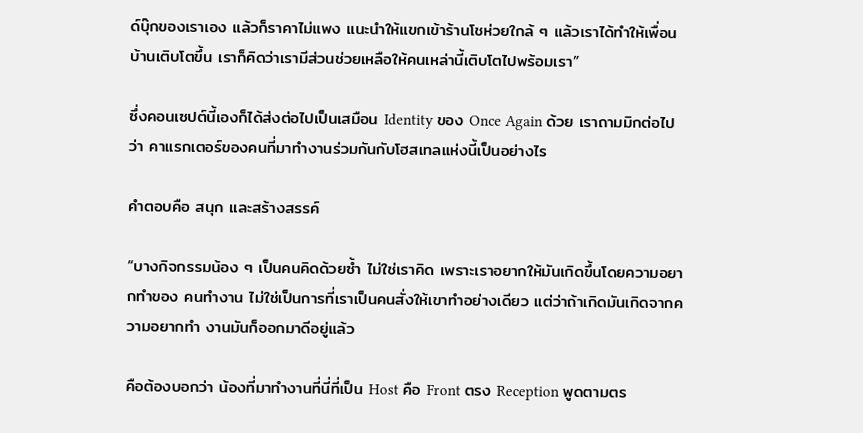ด์บุ๊กของเราเอง แล้วก็ราคาไม่แพง แนะนำให้แขกเข้าร้านโชห่วยใกล้ ๆ แล้วเราได้ทำให้เพื่อนบ้านเติบโตขึ้น เราก็คิดว่าเรามีส่วนช่วยเหลือให้คนเหล่านี้เติบโตไปพร้อมเรา”

ซึ่งคอนเซปต์นี้เองก็ได้ส่งต่อไปเป็นเสมือน Identity ของ Once Again ด้วย เราถามมิกต่อไปว่า คาแรกเตอร์ของคนที่มาทำงานร่วมกันกับโฮสเทลแห่งนี้เป็นอย่างไร

คำตอบคือ สนุก และสร้างสรรค์

“บางกิจกรรมน้อง ๆ เป็นคนคิดด้วยซ้ำ ไม่ใช่เราคิด เพราะเราอยากให้มันเกิดขึ้นโดยความอยากทําของ คนทํางาน ไม่ใช่เป็นการที่เราเป็นคนสั่งให้เขาทำอย่างเดียว แต่ว่าถ้าเกิดมันเกิดจากความอยากทํา งานมันก็ออกมาดีอยู่แล้ว

คือต้องบอกว่า น้องที่มาทำงานที่นี่ที่เป็น Host คือ Front ตรง Reception พูดตามตร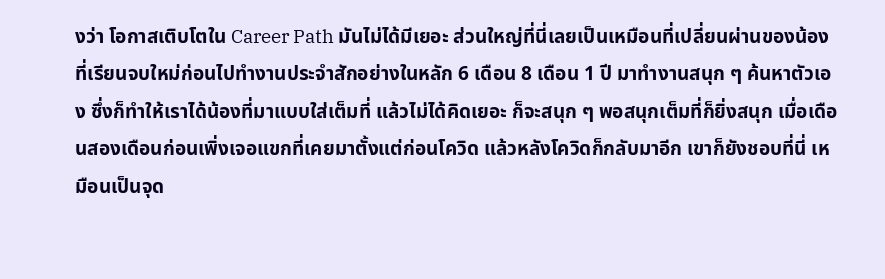งว่า โอกาสเติบโตใน Career Path มันไม่ได้มีเยอะ ส่วนใหญ่ที่นี่เลยเป็นเหมือนที่เปลี่ยนผ่านของน้องที่เรียนจบใหม่ก่อนไปทำงานประจำสักอย่างในหลัก 6 เดือน 8 เดือน 1 ปี มาทำงานสนุก ๆ ค้นหาตัวเอง ซึ่งก็ทำให้เราได้น้องที่มาแบบใส่เต็มที่ แล้วไม่ได้คิดเยอะ ก็จะสนุก ๆ พอสนุกเต็มที่ก็ยิ่งสนุก เมื่อเดือนสองเดือนก่อนเพิ่งเจอแขกที่เคยมาตั้งแต่ก่อนโควิด แล้วหลังโควิดก็กลับมาอีก เขาก็ยังชอบที่นี่ เหมือนเป็นจุด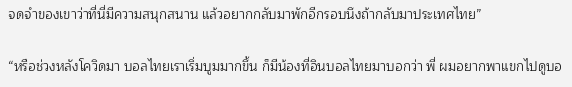จดจำของเขาว่าที่นี่มีความสนุกสนาน แล้วอยากกลับมาพักอีกรอบนึงถ้ากลับมาประเทศไทย”

“หรือช่วงหลังโควิดมา บอลไทยเราเริ่มบูมมากขึ้น ก็มีน้องที่อินบอลไทยมาบอกว่า พี่ ผมอยากพาแขกไปดูบอ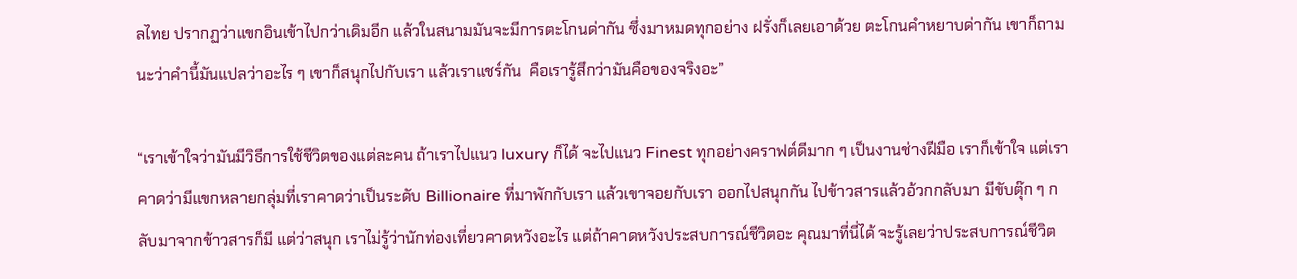ลไทย ปรากฏว่าแขกอินเข้าไปกว่าเดิมอีก แล้วในสนามมันจะมีการตะโกนด่ากัน ซึ่งมาหมดทุกอย่าง ฝรั่งก็เลยเอาด้วย ตะโกนคำหยาบด่ากัน เขาก็ถามนะว่าคำนี้มันแปลว่าอะไร ๆ เขาก็สนุกไปกับเรา แล้วเราแชร์กัน  คือเรารู้สึกว่ามันคือของจริงอะ”

“เราเข้าใจว่ามันมีวิธีการใช้ชีวิตของแต่ละคน ถ้าเราไปแนว luxury ก็ได้ จะไปแนว Finest ทุกอย่างคราฟต์ดีมาก ๆ เป็นงานช่างฝีมือ เราก็เข้าใจ แต่เราคาดว่ามีแขกหลายกลุ่มที่เราคาดว่าเป็นระดับ Billionaire ที่มาพักกับเรา แล้วเขาจอยกับเรา ออกไปสนุกกัน ไปข้าวสารแล้วอ้วกกลับมา มีขับตุ๊ก ๆ กลับมาจากข้าวสารก็มี แต่ว่าสนุก เราไม่รู้ว่านักท่องเที่ยวคาดหวังอะไร แต่ถ้าคาดหวังประสบการณ์ชีวิตอะ คุณมาที่นี่ได้ จะรู้เลยว่าประสบการณ์ชีวิต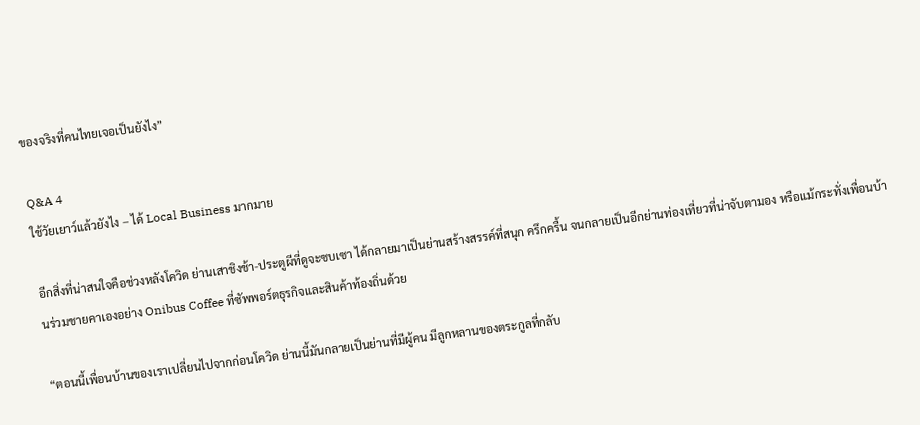ของจริงที่คนไทยเจอเป็นยังไง”

Q&A 4
ใช้วัยเยาว์แล้วยังไง – ได้ Local Business มากมาย

อีกสิ่งที่น่าสนใจคือช่วงหลังโควิด ย่านเสาชิงช้า-ประตูผีที่ดูจะซบเซา ได้กลายมาเป็นย่านสร้างสรรค์ที่สนุก ครึกครื้น จนกลายเป็นอีกย่านท่องเที่ยวที่น่าจับตามอง หรือแม้กระทั่งเพื่อนบ้านร่วมชายคาเองอย่าง Onibus Coffee ที่ซัพพอร์ตธุรกิจและสินค้าท้องถิ่นด้วย

“ตอนนี้เพื่อนบ้านของเราเปลี่ยนไปจากก่อนโควิด ย่านนี้มันกลายเป็นย่านที่มีผู้คน มีลูกหลานของตระกูลที่กลับ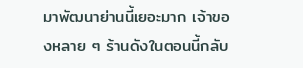มาพัฒนาย่านนี้เยอะมาก เจ้าของหลาย ๆ ร้านดังในตอนนี้กลับ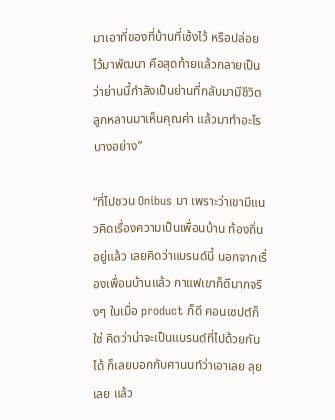มาเอาที่ของที่บ้านที่เซ้งไว้ หรือปล่อยไว้มาพัฒนา คือสุดท้ายแล้วกลายเป็นว่าย่านนี้กำลังเป็นย่านที่กลับมามีชีวิต ลูกหลานมาเห็นคุณค่า แล้วมาทำอะไรบางอย่าง”

“ที่ไปชวน Onibus มา เพราะว่าเขามีแนวคิดเรื่องความเป็นเพื่อนบ้าน ท้องถิ่นอยู่แล้ว เลยคิดว่าแบรนด์นี้ นอกจากเรื่องเพื่อนบ้านแล้ว กาแฟเขาก็ดีมากจริงๆ ในเมื่อ product ก็ดี คอนเซปต์ก็ใช่ คิดว่าน่าจะเป็นแบรนด์ที่ไปด้วยกันได้ ก็เลยบอกกับศานนท์ว่าเอาเลย ลุยเลย แล้ว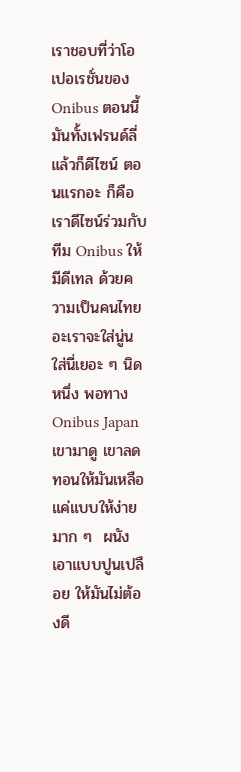เราชอบที่ว่าโอเปอเรชั่นของ Onibus ตอนนี้มันทั้งเฟรนด์ลี่แล้วก็ดีไซน์ ตอนแรกอะ ก็คือเราดีไซน์ร่วมกับทีม Onibus ให้มีดีเทล ด้วยความเป็นคนไทยอะเราจะใส่นู่นใส่นี่เยอะ ๆ นิดหนึ่ง พอทาง Onibus Japan เขามาดู เขาลดทอนให้มันเหลือแค่แบบให้ง่ายมาก ๆ  ผนังเอาแบบปูนเปลือย ให้มันไม่ต้องดี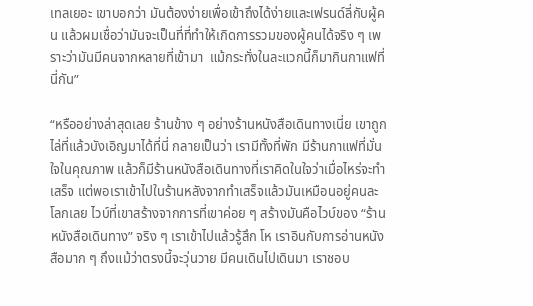เทลเยอะ เขาบอกว่า มันต้องง่ายเพื่อเข้าถึงได้ง่ายและเฟรนด์ลี่กับผู้คน แล้วผมเชื่อว่ามันจะเป็นที่ที่ทำให้เกิดการรวมของผู้คนได้จริง ๆ เพราะว่ามันมีคนจากหลายที่เข้ามา  แม้กระทั่งในละแวกนี้ก็มากินกาแฟที่นี่กัน”

“หรืออย่างล่าสุดเลย ร้านข้าง ๆ อย่างร้านหนังสือเดินทางเนี่ย เขาถูกไล่ที่แล้วบังเอิญมาได้ที่นี่ กลายเป็นว่า เรามีทั้งที่พัก มีร้านกาแฟที่มั่นใจในคุณภาพ แล้วก็มีร้านหนังสือเดินทางที่เราคิดในใจว่าเมื่อไหร่จะทำเสร็จ แต่พอเราเข้าไปในร้านหลังจากทำเสร็จแล้วมันเหมือนอยู่คนละโลกเลย ไวบ์ที่เขาสร้างจากการที่เขาค่อย ๆ สร้างมันคือไวบ์ของ “ร้านหนังสือเดินทาง” จริง ๆ เราเข้าไปแล้วรู้สึก โห เราอินกับการอ่านหนังสือมาก ๆ ถึงแม้ว่าตรงนี้จะวุ่นวาย มีคนเดินไปเดินมา เราชอบ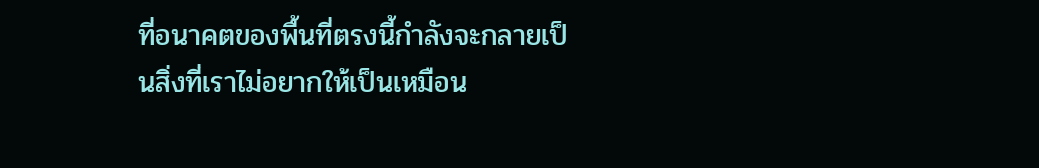ที่อนาคตของพื้นที่ตรงนี้กําลังจะกลายเป็นสิ่งที่เราไม่อยากให้เป็นเหมือน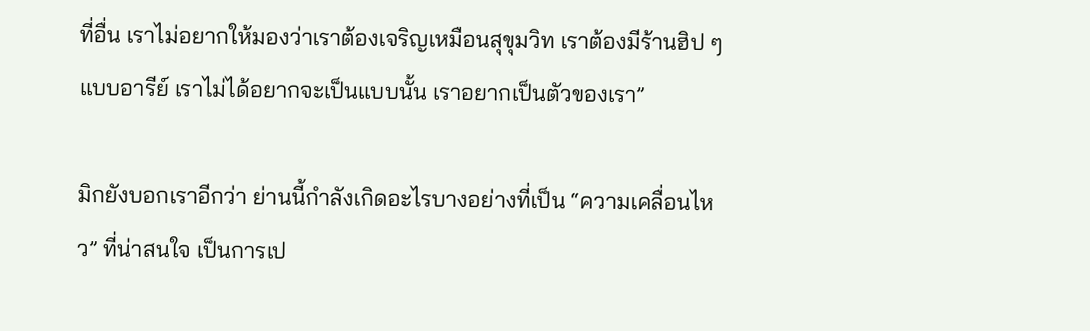ที่อื่น เราไม่อยากให้มองว่าเราต้องเจริญเหมือนสุขุมวิท เราต้องมีร้านฮิป ๆ แบบอารีย์ เราไม่ได้อยากจะเป็นแบบนั้น เราอยากเป็นตัวของเรา”

มิกยังบอกเราอีกว่า ย่านนี้กำลังเกิดอะไรบางอย่างที่เป็น “ความเคลื่อนไหว” ที่น่าสนใจ เป็นการเป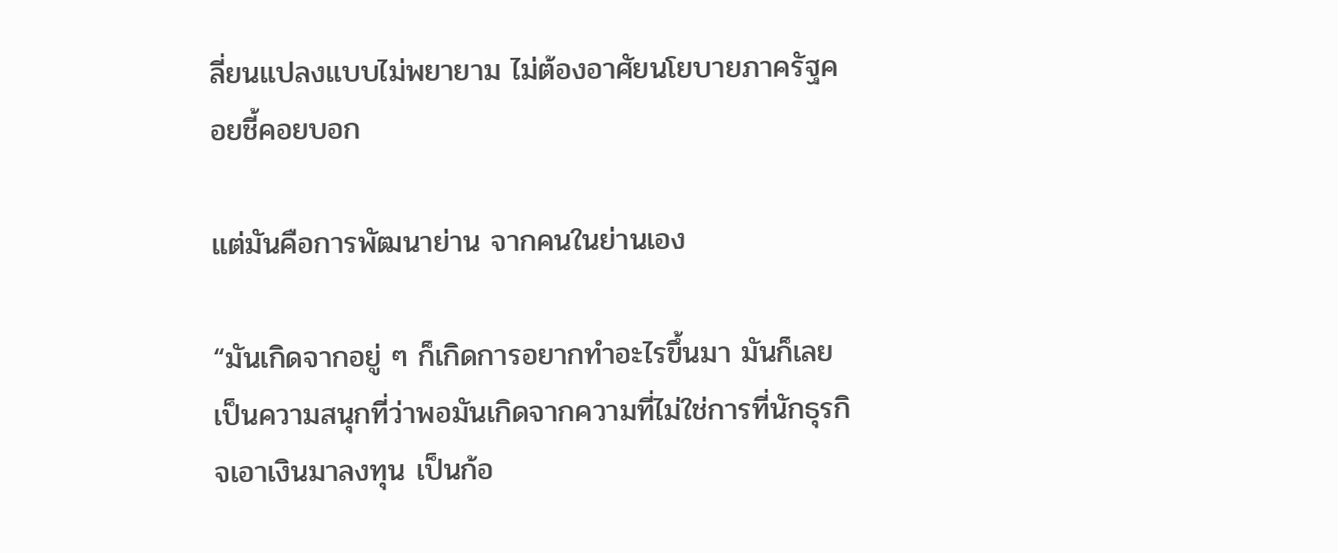ลี่ยนแปลงแบบไม่พยายาม ไม่ต้องอาศัยนโยบายภาครัฐคอยชี้คอยบอก

แต่มันคือการพัฒนาย่าน จากคนในย่านเอง

“มันเกิดจากอยู่ ๆ ก็เกิดการอยากทำอะไรขึ้นมา มันก็เลยเป็นความสนุกที่ว่าพอมันเกิดจากความที่ไม่ใช่การที่นักธุรกิจเอาเงินมาลงทุน เป็นก้อ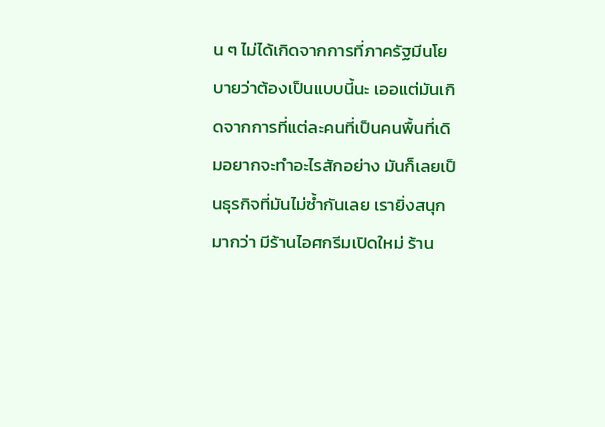น ๆ ไม่ได้เกิดจากการที่ภาครัฐมีนโยบายว่าต้องเป็นแบบนี้นะ เออแต่มันเกิดจากการที่แต่ละคนที่เป็นคนพื้นที่เดิมอยากจะทําอะไรสักอย่าง มันก็เลยเป็นธุรกิจที่มันไม่ซ้ำกันเลย เรายิ่งสนุกมากว่า มีร้านไอศกรีมเปิดใหม่ ร้าน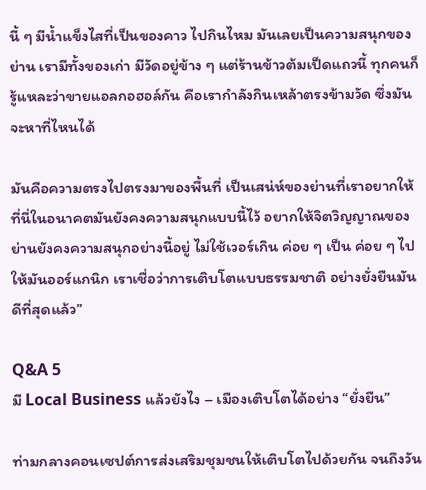นี้ ๆ มีน้ำแข็งไสที่เป็นของคาว ไปกินไหม มันเลยเป็นความสนุกของย่าน เรามีทั้งของเก่า มีวัดอยู่ข้าง ๆ แต่ร้านข้าวต้มเป็ดแถวนี้ ทุกคนก็รู้แหละว่าขายแอลกอฮอล์กัน คือเรากำลังกินเหล้าตรงข้ามวัด ซึ่งมันจะหาที่ไหนได้

มันคือความตรงไปตรงมาของพื้นที่ เป็นเสน่ห์ของย่านที่เราอยากให้ที่นี่ในอนาคตมันยังคงความสนุกแบบนี้ไว้ อยากให้จิตวิญญาณของย่านยังคงความสนุกอย่างนี้อยู่ ไม่ใช้เวอร์เกิน ค่อย ๆ เป็น ค่อย ๆ ไป ให้มันออร์แกนิก เราเชื่อว่าการเติบโตแบบธรรมชาติ อย่างยั่งยืนมันดีที่สุดแล้ว”

Q&A 5
มี Local Business แล้วยังไง – เมืองเติบโตได้อย่าง “ยั่งยืน”

ท่ามกลางคอนเซปต์การส่งเสริมชุมชนให้เติบโตไปด้วยกัน จนถึงวัน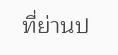ที่ย่านป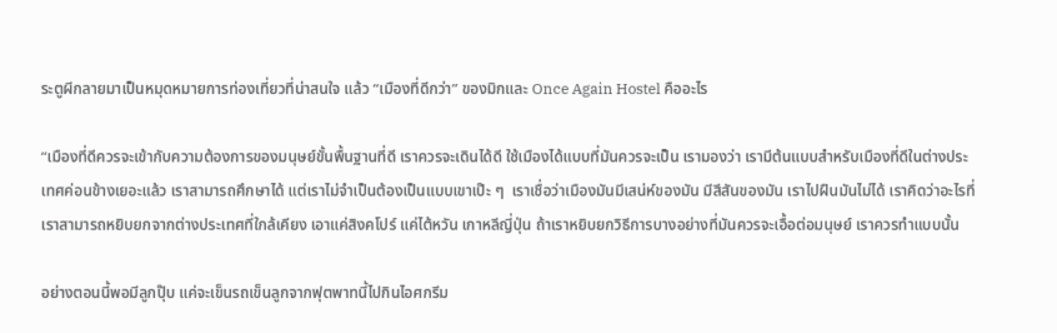ระตูผีกลายมาเป็นหมุดหมายการท่องเที่ยวที่น่าสนใจ แล้ว “เมืองที่ดีกว่า” ของมิกและ Once Again Hostel คืออะไร

“เมืองที่ดีควรจะเข้ากับความต้องการของมนุษย์ขั้นพื้นฐานที่ดี เราควรจะเดินได้ดี ใช้เมืองได้แบบที่มันควรจะเป็น เรามองว่า เรามีต้นแบบสำหรับเมืองที่ดีในต่างประเทศค่อนข้างเยอะแล้ว เราสามารถศึกษาได้ แต่เราไม่จำเป็นต้องเป็นแบบเขาเป๊ะ ๆ  เราเชื่อว่าเมืองมันมีเสน่ห์ของมัน มีสีสันของมัน เราไปฝืนมันไม่ได้ เราคิดว่าอะไรที่เราสามารถหยิบยกจากต่างประเทศที่ใกล้เคียง เอาแค่สิงคโปร์ แค่ไต้หวัน เกาหลีญี่ปุ่น ถ้าเราหยิบยกวิธีการบางอย่างที่มันควรจะเอื้อต่อมนุษย์ เราควรทำแบบนั้น

อย่างตอนนี้พอมีลูกปุ๊บ แค่จะเข็นรถเข็นลูกจากฟุตพาทนี้ไปกินไอศกรีม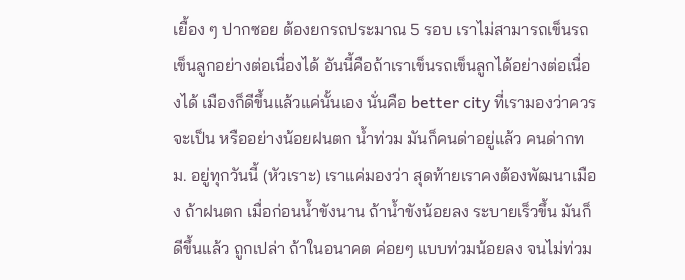เยื้อง ๆ ปากซอย ต้องยกรถประมาณ 5 รอบ เราไม่สามารถเข็นรถเข็นลูกอย่างต่อเนื่องได้ อันนี้คือถ้าเราเข็นรถเข็นลูกได้อย่างต่อเนื่องได้ เมืองก็ดีขึ้นแล้วแค่นั้นเอง นั่นคือ better city ที่เรามองว่าควรจะเป็น หรืออย่างน้อยฝนตก น้ำท่วม มันก็คนด่าอยู่แล้ว คนด่ากทม. อยู่ทุกวันนี้ (หัวเราะ) เราแค่มองว่า สุดท้ายเราคงต้องพัฒนาเมือง ถ้าฝนตก เมื่อก่อนน้ำขังนาน ถ้าน้ำขังน้อยลง ระบายเร็วขึ้น มันก็ดีขึ้นแล้ว ถูกเปล่า ถ้าในอนาคต ค่อยๆ แบบท่วมน้อยลง จนไม่ท่วม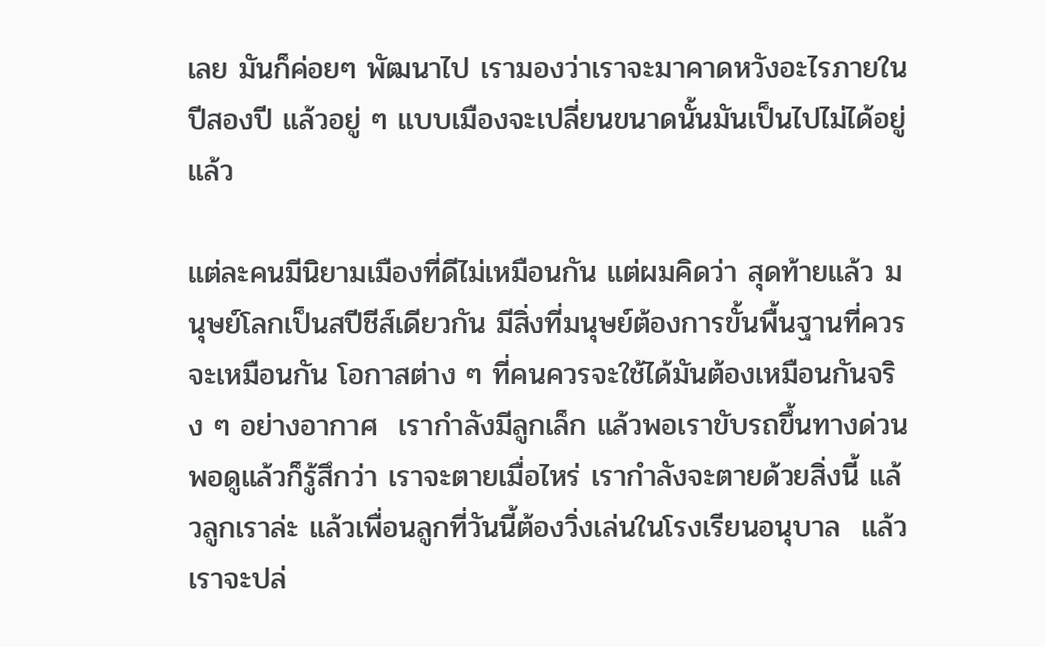เลย มันก็ค่อยๆ พัฒนาไป เรามองว่าเราจะมาคาดหวังอะไรภายในปีสองปี แล้วอยู่ ๆ แบบเมืองจะเปลี่ยนขนาดนั้นมันเป็นไปไม่ได้อยู่แล้ว

แต่ละคนมีนิยามเมืองที่ดีไม่เหมือนกัน แต่ผมคิดว่า สุดท้ายแล้ว มนุษย์โลกเป็นสปีชีส์เดียวกัน มีสิ่งที่มนุษย์ต้องการขั้นพื้นฐานที่ควรจะเหมือนกัน โอกาสต่าง ๆ ที่คนควรจะใช้ได้มันต้องเหมือนกันจริง ๆ อย่างอากาศ  เรากำลังมีลูกเล็ก แล้วพอเราขับรถขึ้นทางด่วน พอดูแล้วก็รู้สึกว่า เราจะตายเมื่อไหร่ เรากำลังจะตายด้วยสิ่งนี้ แล้วลูกเราล่ะ แล้วเพื่อนลูกที่วันนี้ต้องวิ่งเล่นในโรงเรียนอนุบาล  แล้วเราจะปล่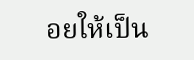อยให้เป็น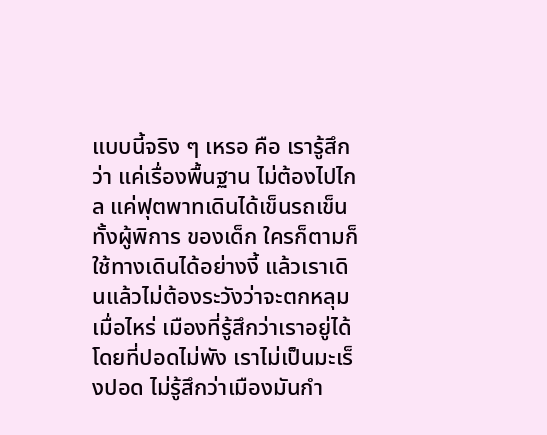แบบนี้จริง ๆ เหรอ คือ เรารู้สึกว่า แค่เรื่องพื้นฐาน ไม่ต้องไปไกล แค่ฟุตพาทเดินได้เข็นรถเข็นทั้งผู้พิการ ของเด็ก ใครก็ตามก็ใช้ทางเดินได้อย่างงี้ แล้วเราเดินแล้วไม่ต้องระวังว่าจะตกหลุมเมื่อไหร่ เมืองที่รู้สึกว่าเราอยู่ได้โดยที่ปอดไม่พัง เราไม่เป็นมะเร็งปอด ไม่รู้สึกว่าเมืองมันกำ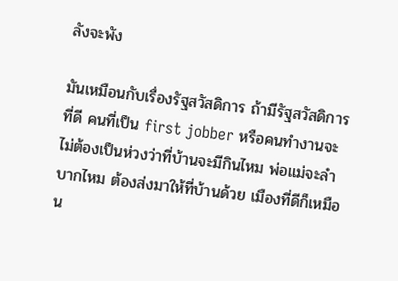ลังจะพัง

มันเหมือนกับเรื่องรัฐสวัสดิการ ถ้ามีรัฐสวัสดิการที่ดี คนที่เป็น first jobber หรือคนทำงานจะไม่ต้องเป็นห่วงว่าที่บ้านจะมีกินไหม พ่อแม่จะลําบากไหม ต้องส่งมาให้ที่บ้านด้วย เมืองที่ดีก็เหมือน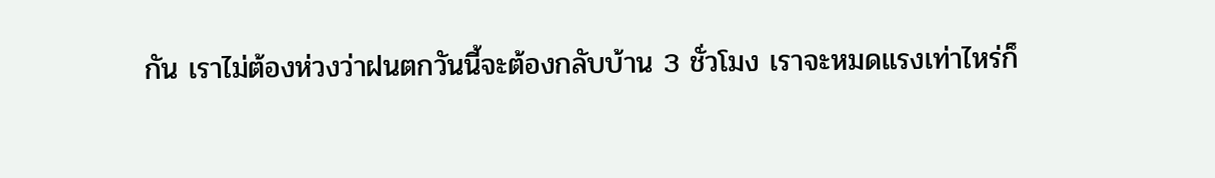กัน เราไม่ต้องห่วงว่าฝนตกวันนี้จะต้องกลับบ้าน 3 ชั่วโมง เราจะหมดแรงเท่าไหร่ก็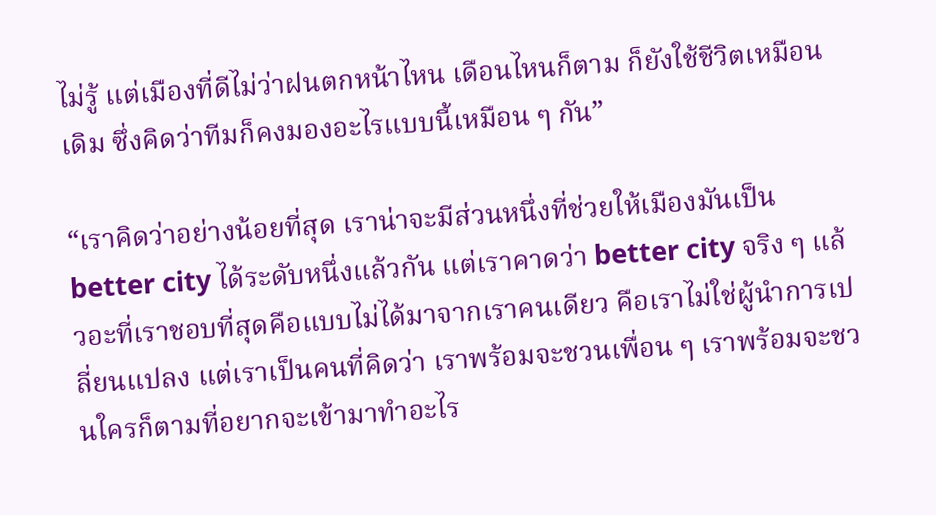ไม่รู้ แต่เมืองที่ดีไม่ว่าฝนตกหน้าไหน เดือนไหนก็ตาม ก็ยังใช้ชีวิตเหมือนเดิม ซึ่งคิดว่าทีมก็คงมองอะไรแบบนี้เหมือน ๆ กัน”

“เราคิดว่าอย่างน้อยที่สุด เราน่าจะมีส่วนหนึ่งที่ช่วยให้เมืองมันเป็น better city ได้ระดับหนึ่งแล้วกัน แต่เราคาดว่า better city จริง ๆ แล้วอะที่เราชอบที่สุดคือแบบไม่ได้มาจากเราคนเดียว คือเราไม่ใช่ผู้นำการเปลี่ยนแปลง แต่เราเป็นคนที่คิดว่า เราพร้อมจะชวนเพื่อน ๆ เราพร้อมจะชวนใครก็ตามที่อยากจะเข้ามาทําอะไร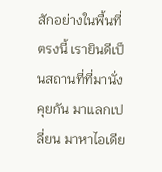สักอย่างในพื้นที่ตรงนี้ เรายินดีเป็นสถานที่ที่มานั่งคุยกัน มาแลกเปลี่ยน มาหาไอเดีย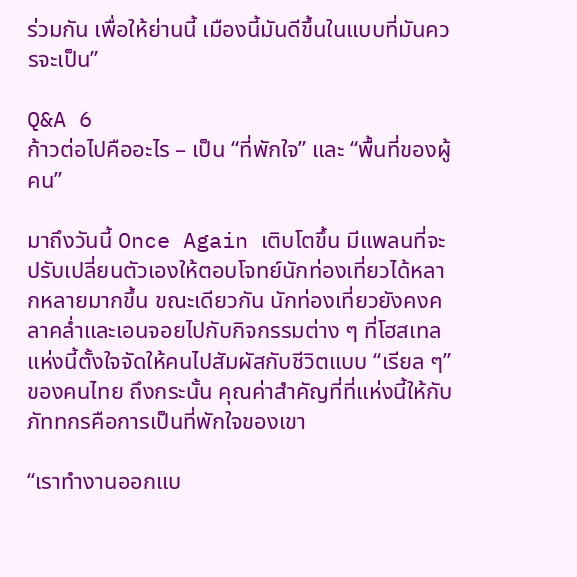ร่วมกัน เพื่อให้ย่านนี้ เมืองนี้มันดีขึ้นในแบบที่มันควรจะเป็น”

Q&A 6
ก้าวต่อไปคืออะไร – เป็น “ที่พักใจ” และ “พื้นที่ของผู้คน”

มาถึงวันนี้ Once Again เติบโตขึ้น มีแพลนที่จะปรับเปลี่ยนตัวเองให้ตอบโจทย์นักท่องเที่ยวได้หลากหลายมากขึ้น ขณะเดียวกัน นักท่องเที่ยวยังคงคลาคล่ำและเอนจอยไปกับกิจกรรมต่าง ๆ ที่โฮสเทลแห่งนี้ตั้งใจจัดให้คนไปสัมผัสกับชีวิตแบบ “เรียล ๆ” ของคนไทย ถึงกระนั้น คุณค่าสำคัญที่ที่แห่งนี้ให้กับภัททกรคือการเป็นที่พักใจของเขา

“เราทํางานออกแบ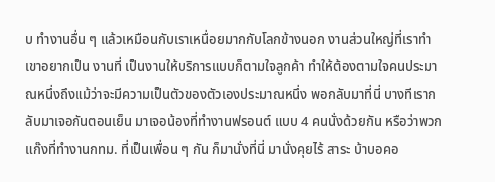บ ทำงานอื่น ๆ แล้วเหมือนกับเราเหนื่อยมากกับโลกข้างนอก งานส่วนใหญ่ที่เราทําเขาอยากเป็น งานที่ เป็นงานให้บริการแบบก็ตามใจลูกค้า ทำให้ต้องตามใจคนประมาณหนึ่งถึงแม้ว่าจะมีความเป็นตัวของตัวเองประมาณหนึ่ง พอกลับมาที่นี่ บางทีเรากลับมาเจอกันตอนเย็น มาเจอน้องที่ทำงานฟรอนต์ แบบ 4 คนนั่งด้วยกัน หรือว่าพวกแก๊งที่ทำงานกทม. ที่เป็นเพื่อน ๆ กัน ก็มานั่งที่นี่ มานั่งคุยไร้ สาระ บ้าบอคอ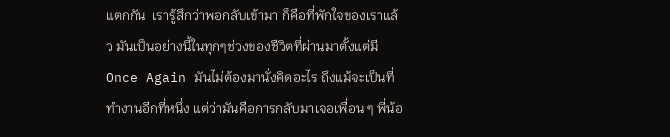แตกกัน  เรารู้สึกว่าพอกลับเข้ามา ก็คือที่พักใจของเราแล้ว มันเป็นอย่างนี้ในทุกๆช่วงของชีวิตที่ผ่านมาตั้งแต่มี Once Again มันไม่ต้องมานั่งคิดอะไร ถึงแม้จะเป็นที่ทำงานอีกที่หนึ่ง แต่ว่ามันคือการกลับมาเจอเพื่อน ๆ พี่น้อ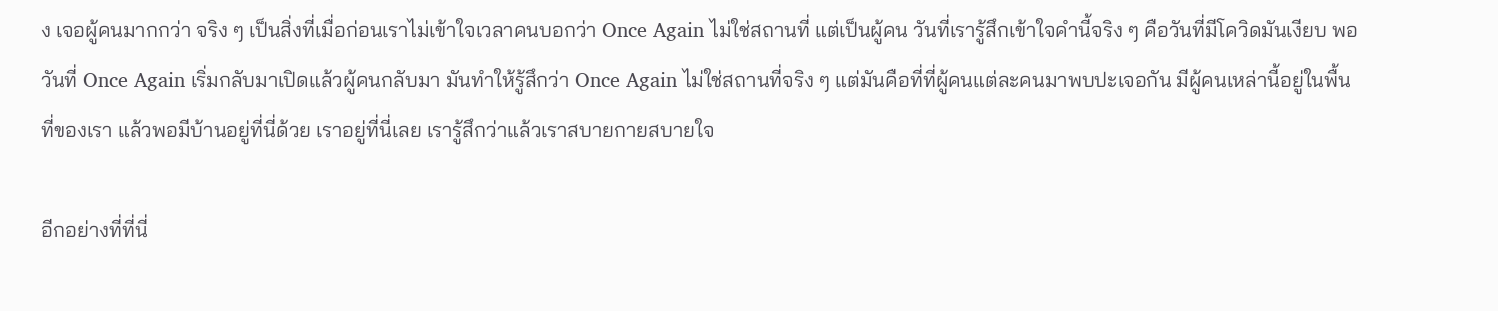ง เจอผู้คนมากกว่า จริง ๆ เป็นสิ่งที่เมื่อก่อนเราไม่เข้าใจเวลาคนบอกว่า Once Again ไม่ใช่สถานที่ แต่เป็นผู้คน วันที่เรารู้สึกเข้าใจคำนี้จริง ๆ คือวันที่มีโควิดมันเงียบ พอวันที่ Once Again เริ่มกลับมาเปิดแล้วผู้คนกลับมา มันทำให้รู้สึกว่า Once Again ไม่ใช่สถานที่จริง ๆ แต่มันคือที่ที่ผู้คนแต่ละคนมาพบปะเจอกัน มีผู้คนเหล่านี้อยู่ในพื้นที่ของเรา แล้วพอมีบ้านอยู่ที่นี่ด้วย เราอยู่ที่นี่เลย เรารู้สึกว่าแล้วเราสบายกายสบายใจ

อีกอย่างที่ที่นี่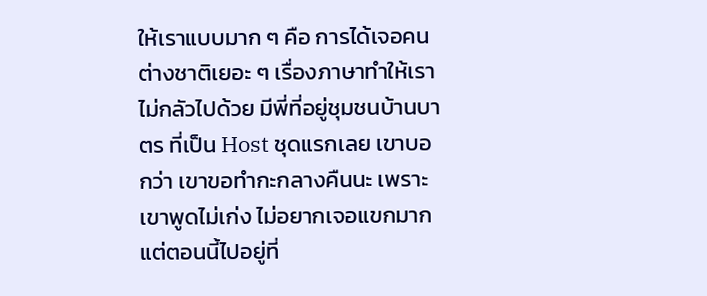ให้เราแบบมาก ๆ คือ การได้เจอคนต่างชาติเยอะ ๆ เรื่องภาษาทำให้เราไม่กลัวไปด้วย มีพี่ที่อยู่ชุมชนบ้านบาตร ที่เป็น Host ชุดแรกเลย เขาบอกว่า เขาขอทำกะกลางคืนนะ เพราะเขาพูดไม่เก่ง ไม่อยากเจอแขกมาก แต่ตอนนี้ไปอยู่ที่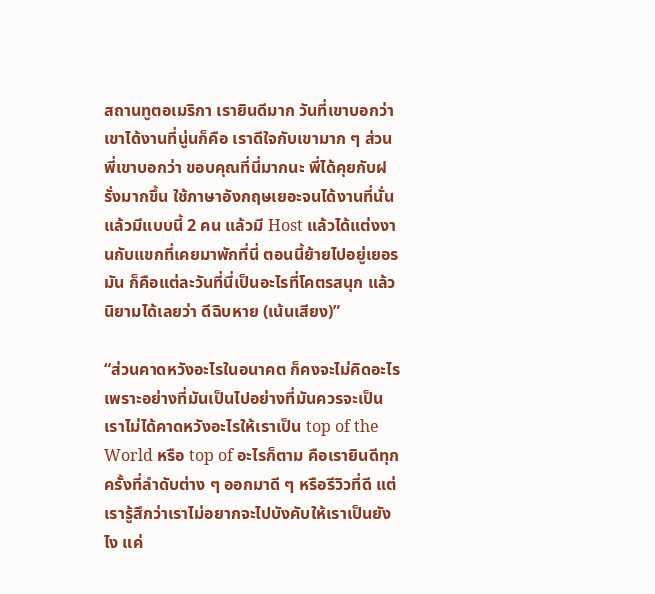สถานทูตอเมริกา เรายินดีมาก วันที่เขาบอกว่าเขาได้งานที่นู่นก็คือ เราดีใจกับเขามาก ๆ ส่วนพี่เขาบอกว่า ขอบคุณที่นี่มากนะ พี่ได้คุยกับฝรั่งมากขึ้น ใช้ภาษาอังกฤษเยอะจนได้งานที่นั่น แล้วมีแบบนี้ 2 คน แล้วมี Host แล้วได้แต่งงานกับแขกที่เคยมาพักที่นี่ ตอนนี้ย้ายไปอยู่เยอรมัน ก็คือแต่ละวันที่นี่เป็นอะไรที่โคตรสนุก แล้วนิยามได้เลยว่า ดีฉิบหาย (เน้นเสียง)”

“ส่วนคาดหวังอะไรในอนาคต ก็คงจะไม่คิดอะไร เพราะอย่างที่มันเป็นไปอย่างที่มันควรจะเป็น เราไม่ได้คาดหวังอะไรให้เราเป็น top of the World หรือ top of อะไรก็ตาม คือเรายินดีทุกครั้งที่ลำดับต่าง ๆ ออกมาดี ๆ หรือรีวิวที่ดี แต่เรารู้สึกว่าเราไม่อยากจะไปบังคับให้เราเป็นยังไง แค่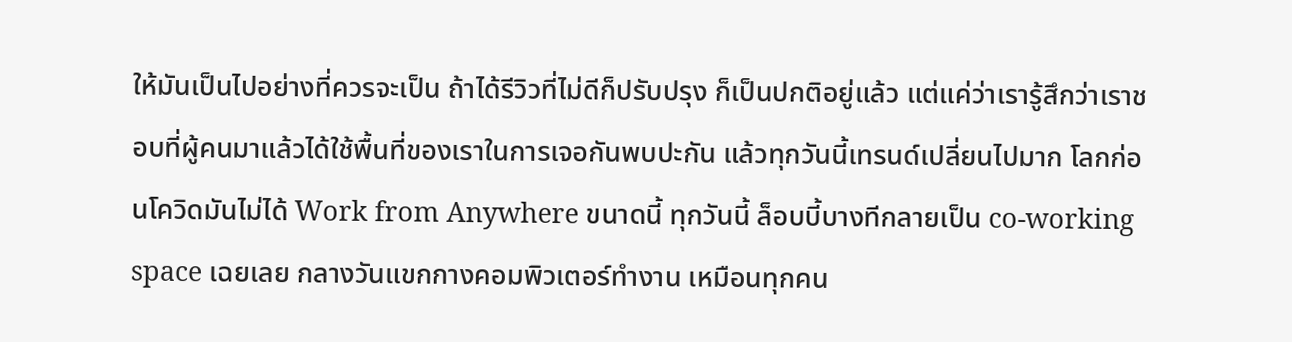ให้มันเป็นไปอย่างที่ควรจะเป็น ถ้าได้รีวิวที่ไม่ดีก็ปรับปรุง ก็เป็นปกติอยู่แล้ว แต่แค่ว่าเรารู้สึกว่าเราชอบที่ผู้คนมาแล้วได้ใช้พื้นที่ของเราในการเจอกันพบปะกัน แล้วทุกวันนี้เทรนด์เปลี่ยนไปมาก โลกก่อนโควิดมันไม่ได้ Work from Anywhere ขนาดนี้ ทุกวันนี้ ล็อบบี้บางทีกลายเป็น co-working space เฉยเลย กลางวันแขกกางคอมพิวเตอร์ทำงาน เหมือนทุกคน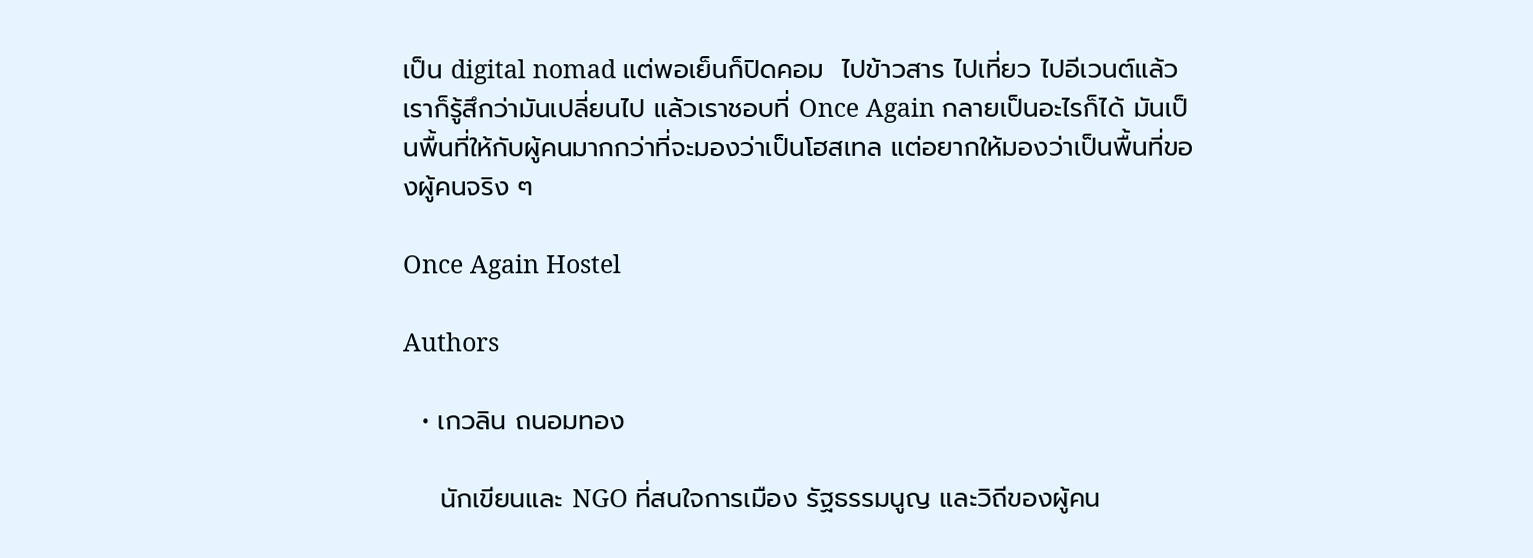เป็น digital nomad แต่พอเย็นก็ปิดคอม  ไปข้าวสาร ไปเที่ยว ไปอีเวนต์แล้ว เราก็รู้สึกว่ามันเปลี่ยนไป แล้วเราชอบที่ Once Again กลายเป็นอะไรก็ได้ มันเป็นพื้นที่ให้กับผู้คนมากกว่าที่จะมองว่าเป็นโฮสเทล แต่อยากให้มองว่าเป็นพื้นที่ของผู้คนจริง ๆ

Once Again Hostel

Authors

  • เกวลิน ถนอมทอง

    นักเขียนและ NGO ที่สนใจการเมือง รัฐธรรมนูญ และวิถีของผู้คน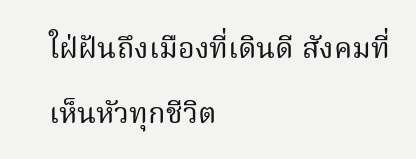ใฝ่ฝันถึงเมืองที่เดินดี สังคมที่เห็นหัวทุกชีวิต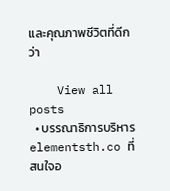และคุณภาพชีวิตที่ดีกว่า

    View all posts
  • บรรณาธิการบริหาร elementsth.co ที่สนใจอ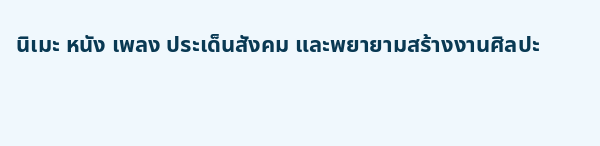นิเมะ หนัง เพลง ประเด็นสังคม และพยายามสร้างงานศิลปะ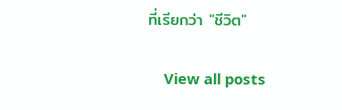ที่เรียกว่า "ชีวิต"

    View all posts